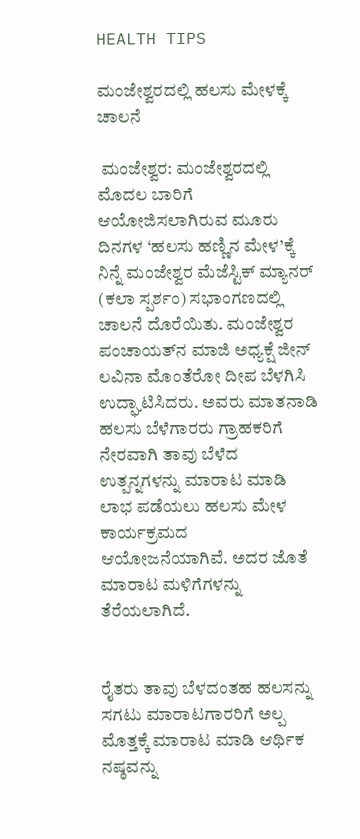HEALTH TIPS

ಮಂಜೇಶ್ವರದಲ್ಲಿ ಹಲಸು ಮೇಳಕ್ಕೆ ಚಾಲನೆ

 ಮಂಜೇಶ್ವರ: ಮಂಜೇಶ್ವರದಲ್ಲಿ ಮೊದಲ ಬಾರಿಗೆ ಆಯೋಜಿಸಲಾಗಿರುವ ಮೂರು ದಿನಗಳ ‘ಹಲಸು ಹಣ್ಣಿನ ಮೇಳ’ಕ್ಕೆ ನಿನ್ನೆ ಮಂಜೇಶ್ವರ ಮೆಜೆಸ್ಟಿಕ್ ಮ್ಯಾನರ್ (ಕಲಾ ಸ್ಪರ್ಶಂ) ಸಭಾಂಗಣದಲ್ಲಿ ಚಾಲನೆ ದೊರೆಯಿತು. ಮಂಜೇಶ್ವರ ಪಂಚಾಯತ್‌ನ ಮಾಜಿ ಅಧ್ಯಕ್ಷೆ ಜೀನ್ ಲವಿನಾ ಮೊಂತೆರೋ ದೀಪ ಬೆಳಗಿಸಿ ಉದ್ಘಾಟಿಸಿದರು. ಅವರು ಮಾತನಾಡಿ ಹಲಸು ಬೆಳೆಗಾರರು ಗ್ರಾಹಕರಿಗೆ ನೇರವಾಗಿ ತಾವು ಬೆಳೆದ ಉತ್ಪನ್ನಗಳನ್ನು ಮಾರಾಟ ಮಾಡಿ ಲಾಭ ಪಡೆಯಲು ಹಲಸು ಮೇಳ ಕಾರ್ಯಕ್ರಮದ ಆಯೋಜನೆಯಾಗಿವೆ. ಅದರ ಜೊತೆ ಮಾರಾಟ ಮಳಿಗೆಗಳನ್ನು ತೆರೆಯಲಾಗಿದೆ.


ರೈತರು ತಾವು ಬೆಳದಂತಹ ಹಲಸನ್ನು ಸಗಟು ಮಾರಾಟಗಾರರಿಗೆ ಅಲ್ಪ ಮೊತ್ತಕ್ಕೆ ಮಾರಾಟ ಮಾಡಿ ಆರ್ಥಿಕ ನಷ್ಠವನ್ನು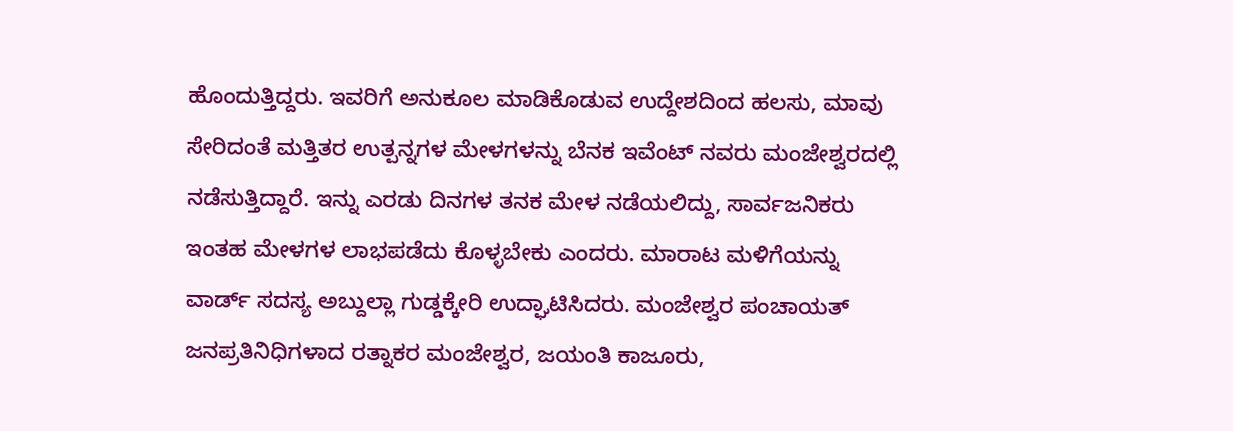ಹೊಂದುತ್ತಿದ್ದರು. ಇವರಿಗೆ ಅನುಕೂಲ ಮಾಡಿಕೊಡುವ ಉದ್ದೇಶದಿಂದ ಹಲಸು, ಮಾವು ಸೇರಿದಂತೆ ಮತ್ತಿತರ ಉತ್ಪನ್ನಗಳ ಮೇಳಗಳನ್ನು ಬೆನಕ ಇವೆಂಟ್ ನವರು ಮಂಜೇಶ್ವರದಲ್ಲಿ ನಡೆಸುತ್ತಿದ್ದಾರೆ. ಇನ್ನು ಎರಡು ದಿನಗಳ ತನಕ ಮೇಳ ನಡೆಯಲಿದ್ದು, ಸಾರ್ವಜನಿಕರು ಇಂತಹ ಮೇಳಗಳ ಲಾಭಪಡೆದು ಕೊಳ್ಳಬೇಕು ಎಂದರು. ಮಾರಾಟ ಮಳಿಗೆಯನ್ನು ವಾರ್ಡ್ ಸದಸ್ಯ ಅಬ್ದುಲ್ಲಾ ಗುಡ್ಡಕ್ಕೇರಿ ಉದ್ಘಾಟಿಸಿದರು. ಮಂಜೇಶ್ವರ ಪಂಚಾಯತ್ ಜನಪ್ರತಿನಿಧಿಗಳಾದ ರತ್ನಾಕರ ಮಂಜೇಶ್ವರ, ಜಯಂತಿ ಕಾಜೂರು,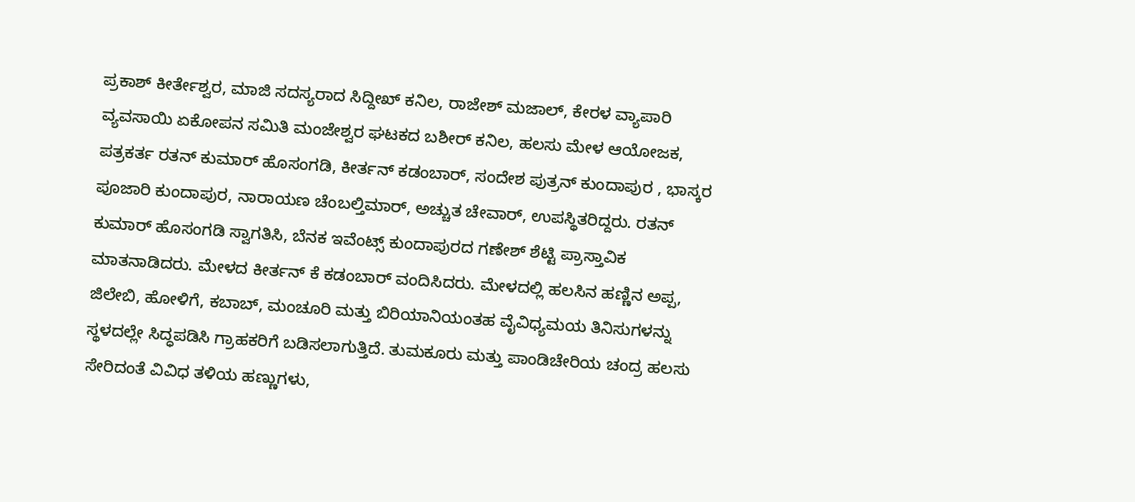ಪ್ರಕಾಶ್ ಕೀರ್ತೇಶ್ವರ, ಮಾಜಿ ಸದಸ್ಯರಾದ ಸಿದ್ದೀಖ್ ಕನಿಲ, ರಾಜೇಶ್ ಮಜಾಲ್, ಕೇರಳ ವ್ಯಾಪಾರಿ ವ್ಯವಸಾಯಿ ಏಕೋಪನ ಸಮಿತಿ ಮಂಜೇಶ್ವರ ಘಟಕದ ಬಶೀರ್ ಕನಿಲ, ಹಲಸು ಮೇಳ ಆಯೋಜಕ, ಪತ್ರಕರ್ತ ರತನ್ ಕುಮಾರ್ ಹೊಸಂಗಡಿ, ಕೀರ್ತನ್ ಕಡಂಬಾರ್, ಸಂದೇಶ ಪುತ್ರನ್ ಕುಂದಾಪುರ , ಭಾಸ್ಕರ ಪೂಜಾರಿ ಕುಂದಾಪುರ, ನಾರಾಯಣ ಚೆಂಬಲ್ತಿಮಾರ್, ಅಚ್ಚುತ ಚೇವಾರ್, ಉಪಸ್ಥಿತರಿದ್ದರು. ರತನ್ ಕುಮಾರ್ ಹೊಸಂಗಡಿ ಸ್ವಾಗತಿಸಿ, ಬೆನಕ ಇವೆಂಟ್ಸ್ ಕುಂದಾಪುರದ ಗಣೇಶ್ ಶೆಟ್ಟಿ ಪ್ರಾಸ್ತಾವಿಕ ಮಾತನಾಡಿದರು. ಮೇಳದ ಕೀರ್ತನ್ ಕೆ ಕಡಂಬಾರ್ ವಂದಿಸಿದರು. ಮೇಳದಲ್ಲಿ ಹಲಸಿನ ಹಣ್ಣಿನ ಅಪ್ಪ, ಜಿಲೇಬಿ, ಹೋಳಿಗೆ, ಕಬಾಬ್, ಮಂಚೂರಿ ಮತ್ತು ಬಿರಿಯಾನಿಯಂತಹ ವೈವಿಧ್ಯಮಯ ತಿನಿಸುಗಳನ್ನು ಸ್ಥಳದಲ್ಲೇ ಸಿದ್ಧಪಡಿಸಿ ಗ್ರಾಹಕರಿಗೆ ಬಡಿಸಲಾಗುತ್ತಿದೆ. ತುಮಕೂರು ಮತ್ತು ಪಾಂಡಿಚೇರಿಯ ಚಂದ್ರ ಹಲಸು ಸೇರಿದಂತೆ ವಿವಿಧ ತಳಿಯ ಹಣ್ಣುಗಳು,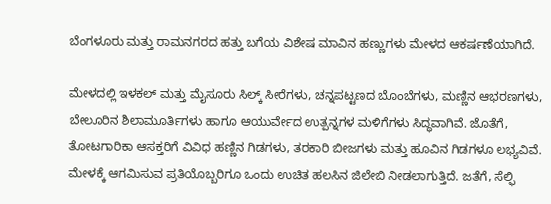ಬೆಂಗಳೂರು ಮತ್ತು ರಾಮನಗರದ ಹತ್ತು ಬಗೆಯ ವಿಶೇಷ ಮಾವಿನ ಹಣ್ಣುಗಳು ಮೇಳದ ಆಕರ್ಷಣೆಯಾಗಿದೆ.

ಮೇಳದಲ್ಲಿ ಇಳಕಲ್ ಮತ್ತು ಮೈಸೂರು ಸಿಲ್ಕ್ ಸೀರೆಗಳು, ಚನ್ನಪಟ್ಟಣದ ಬೊಂಬೆಗಳು, ಮಣ್ಣಿನ ಆಭರಣಗಳು, ಬೇಲೂರಿನ ಶಿಲಾಮೂರ್ತಿಗಳು ಹಾಗೂ ಆಯುರ್ವೇದ ಉತ್ಪನ್ನಗಳ ಮಳಿಗೆಗಳು ಸಿದ್ಧವಾಗಿವೆ. ಜೊತೆಗೆ, ತೋಟಗಾರಿಕಾ ಆಸಕ್ತರಿಗೆ ವಿವಿಧ ಹಣ್ಣಿನ ಗಿಡಗಳು, ತರಕಾರಿ ಬೀಜಗಳು ಮತ್ತು ಹೂವಿನ ಗಿಡಗಳೂ ಲಭ್ಯವಿವೆ. ಮೇಳಕ್ಕೆ ಆಗಮಿಸುವ ಪ್ರತಿಯೊಬ್ಬರಿಗೂ ಒಂದು ಉಚಿತ ಹಲಸಿನ ಜಿಲೇಬಿ ನೀಡಲಾಗುತ್ತಿದೆ. ಜತೆಗೆ, ಸೆಲ್ಫಿ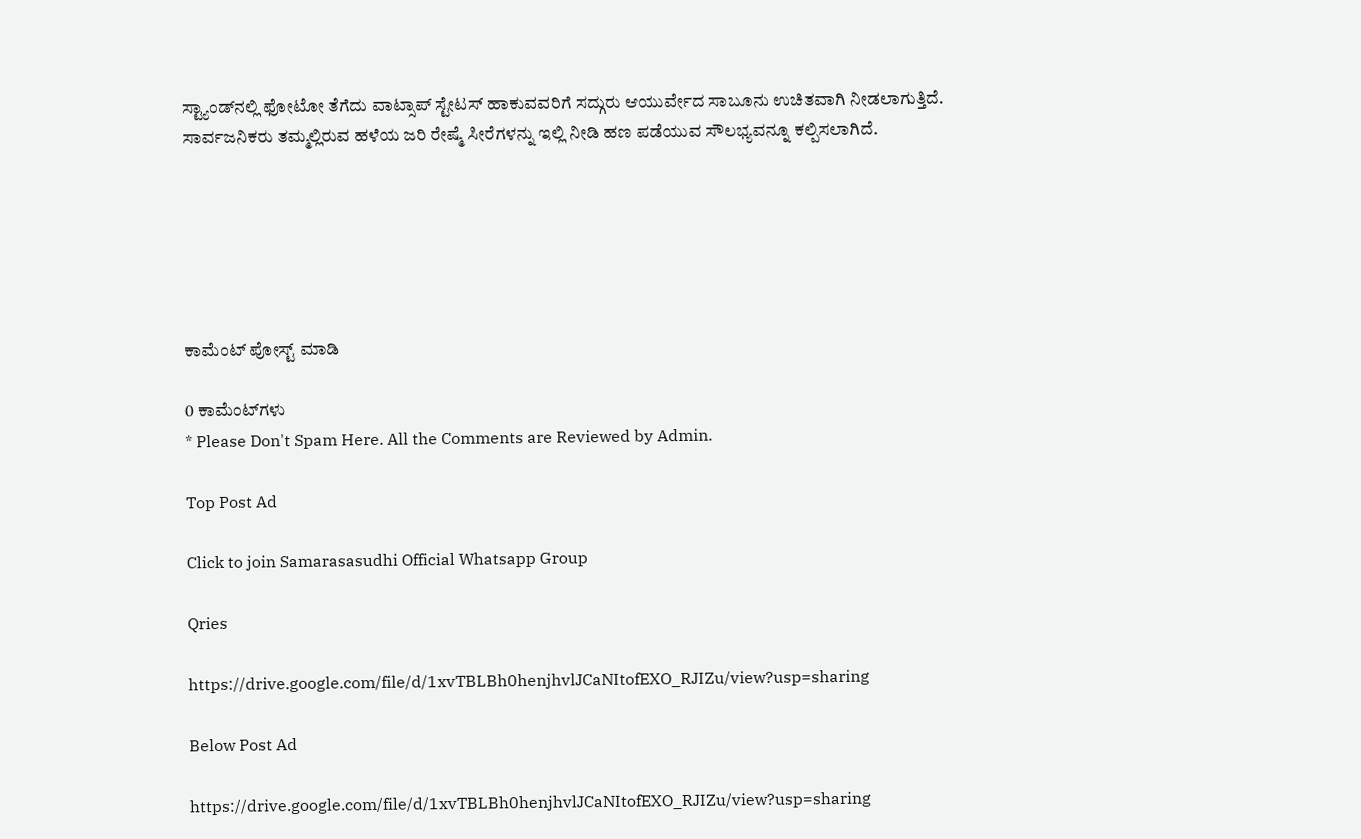ಸ್ಟ್ಯಾಂಡ್‌ನಲ್ಲಿ ಫೋಟೋ ತೆಗೆದು ವಾಟ್ಸಾಪ್ ಸ್ಟೇಟಸ್ ಹಾಕುವವರಿಗೆ ಸದ್ಗುರು ಆಯುರ್ವೇದ ಸಾಬೂನು ಉಚಿತವಾಗಿ ನೀಡಲಾಗುತ್ತಿದೆ. ಸಾರ್ವಜನಿಕರು ತಮ್ಮಲ್ಲಿರುವ ಹಳೆಯ ಜರಿ ರೇಷ್ಮೆ ಸೀರೆಗಳನ್ನು ಇಲ್ಲಿ ನೀಡಿ ಹಣ ಪಡೆಯುವ ಸೌಲಭ್ಯವನ್ನೂ ಕಲ್ಪಿಸಲಾಗಿದೆ.






ಕಾಮೆಂಟ್‌‌ ಪೋಸ್ಟ್‌ ಮಾಡಿ

0 ಕಾಮೆಂಟ್‌ಗಳು
* Please Don't Spam Here. All the Comments are Reviewed by Admin.

Top Post Ad

Click to join Samarasasudhi Official Whatsapp Group

Qries

https://drive.google.com/file/d/1xvTBLBh0henjhvlJCaNItofEXO_RJIZu/view?usp=sharing

Below Post Ad

https://drive.google.com/file/d/1xvTBLBh0henjhvlJCaNItofEXO_RJIZu/view?usp=sharing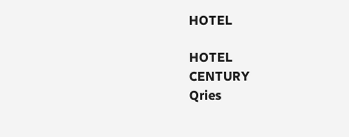HOTEL

HOTEL
CENTURY
Qries